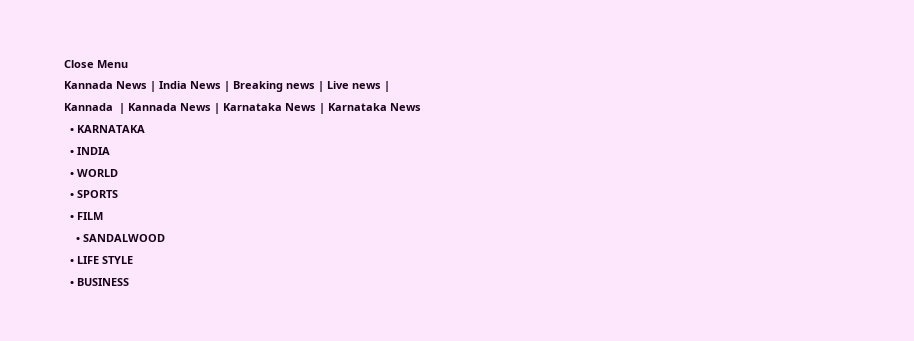Close Menu
Kannada News | India News | Breaking news | Live news | Kannada  | Kannada News | Karnataka News | Karnataka News
  • KARNATAKA
  • INDIA
  • WORLD
  • SPORTS
  • FILM
    • SANDALWOOD
  • LIFE STYLE
  • BUSINESS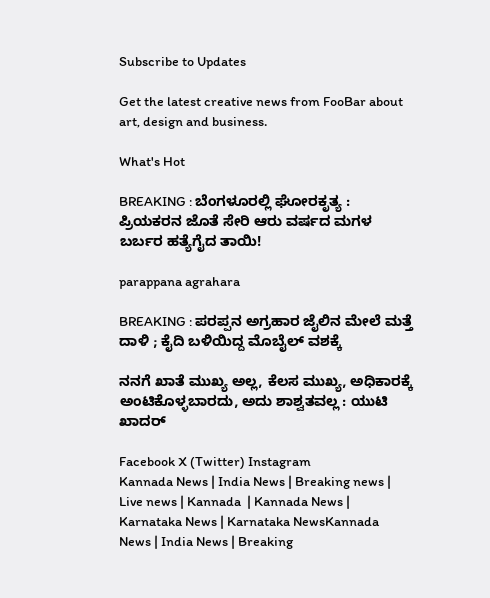Subscribe to Updates

Get the latest creative news from FooBar about art, design and business.

What's Hot

BREAKING : ಬೆಂಗಳೂರಲ್ಲಿ ಘೋರಕೃತ್ಯ : ಪ್ರಿಯಕರನ ಜೊತೆ ಸೇರಿ ಆರು ವರ್ಷದ ಮಗಳ ಬರ್ಬರ ಹತ್ಯೆಗೈದ ತಾಯಿ!

parappana agrahara

BREAKING : ಪರಪ್ಪನ ಅಗ್ರಹಾರ ಜೈಲಿನ ಮೇಲೆ ಮತ್ತೆ ದಾಳಿ ; ಕೈದಿ ಬಳಿಯಿದ್ದ ಮೊಬೈಲ್ ವಶಕ್ಕೆ

ನನಗೆ ಖಾತೆ ಮುಖ್ಯ ಅಲ್ಲ, ಕೆಲಸ ಮುಖ್ಯ, ಅಧಿಕಾರಕ್ಕೆ ಅಂಟಿಕೊಳ್ಳಬಾರದು, ಅದು ಶಾಶ್ವತವಲ್ಲ : ಯುಟಿ ಖಾದರ್

Facebook X (Twitter) Instagram
Kannada News | India News | Breaking news | Live news | Kannada  | Kannada News | Karnataka News | Karnataka NewsKannada News | India News | Breaking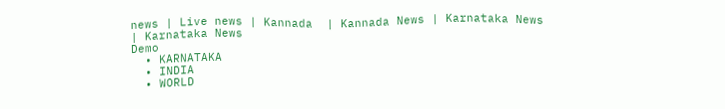news | Live news | Kannada  | Kannada News | Karnataka News | Karnataka News
Demo
  • KARNATAKA
  • INDIA
  • WORLD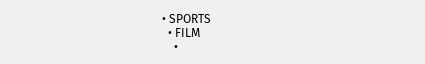• SPORTS
  • FILM
    •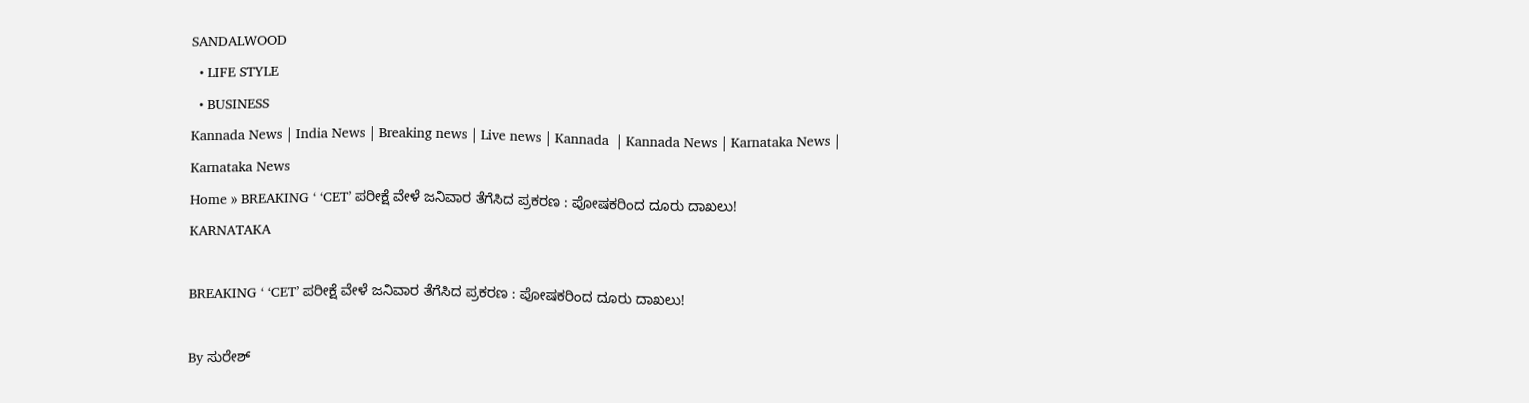SANDALWOOD
  • LIFE STYLE
  • BUSINESS
Kannada News | India News | Breaking news | Live news | Kannada  | Kannada News | Karnataka News | Karnataka News
Home » BREAKING ‘ ‘CET’ ಪರೀಕ್ಷೆ ವೇಳೆ ಜನಿವಾರ ತೆಗೆಸಿದ ಪ್ರಕರಣ : ಪೋಷಕರಿಂದ ದೂರು ದಾಖಲು!
KARNATAKA

BREAKING ‘ ‘CET’ ಪರೀಕ್ಷೆ ವೇಳೆ ಜನಿವಾರ ತೆಗೆಸಿದ ಪ್ರಕರಣ : ಪೋಷಕರಿಂದ ದೂರು ದಾಖಲು!

By ಸುರೇಶ್‌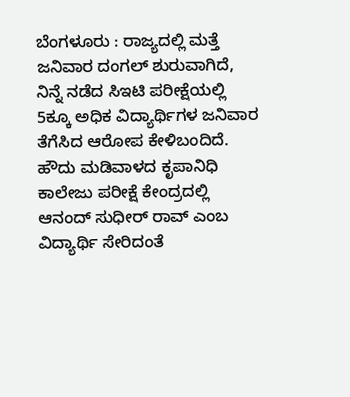ಬೆಂಗಳೂರು : ರಾಜ್ಯದಲ್ಲಿ ಮತ್ತೆ ಜನಿವಾರ ದಂಗಲ್ ಶುರುವಾಗಿದೆ, ನಿನ್ನೆ ನಡೆದ ಸಿಇಟಿ ಪರೀಕ್ಷೆಯಲ್ಲಿ 5ಕ್ಕೂ ಅಧಿಕ ವಿದ್ಯಾರ್ಥಿಗಳ ಜನಿವಾರ ತೆಗೆಸಿದ ಆರೋಪ ಕೇಳಿಬಂದಿದೆ. ಹೌದು ಮಡಿವಾಳದ ಕೃಪಾನಿಧಿ ಕಾಲೇಜು ಪರೀಕ್ಷೆ ಕೇಂದ್ರದಲ್ಲಿ ಆನಂದ್ ಸುಧೀರ್ ರಾವ್ ಎಂಬ ವಿದ್ಯಾರ್ಥಿ ಸೇರಿದಂತೆ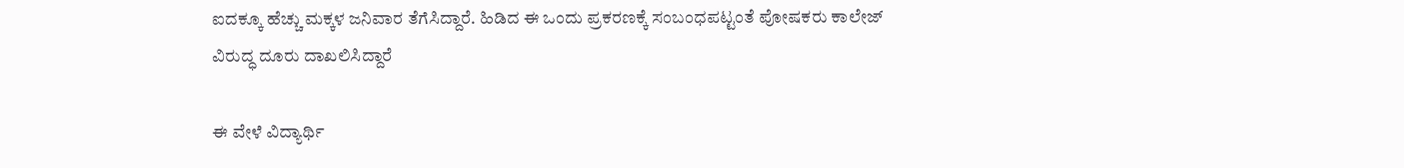ಐದಕ್ಕೂ ಹೆಚ್ಚು ಮಕ್ಕಳ ಜನಿವಾರ ತೆಗೆಸಿದ್ದಾರೆ. ಹಿಡಿದ ಈ ಒಂದು ಪ್ರಕರಣಕ್ಕೆ ಸಂಬಂಧಪಟ್ಟಂತೆ ಪೋಷಕರು ಕಾಲೇಜ್ ವಿರುದ್ಧ ದೂರು ದಾಖಲಿಸಿದ್ದಾರೆ

ಈ ವೇಳೆ ವಿದ್ಯಾರ್ಥಿ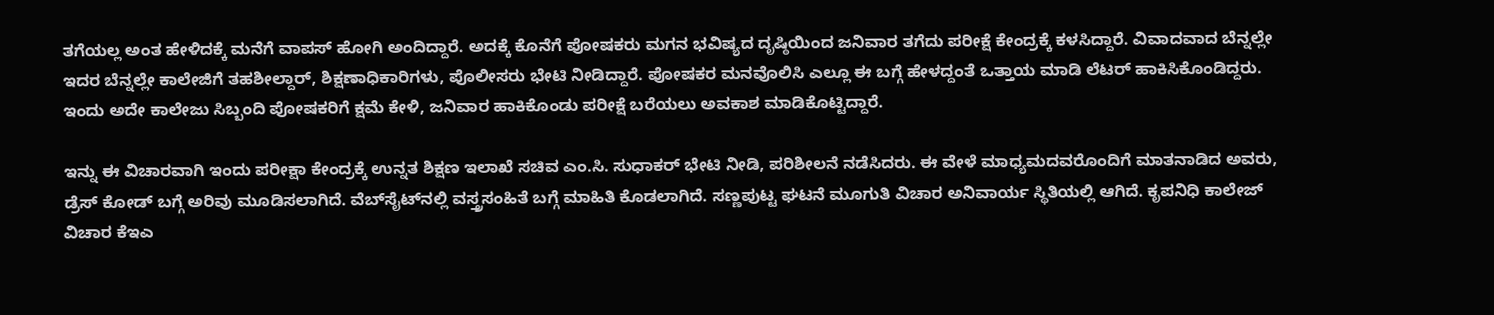ತಗೆಯಲ್ಲ ಅಂತ ಹೇಳಿದಕ್ಕೆ ಮನೆಗೆ ವಾಪಸ್ ಹೋಗಿ ಅಂದಿದ್ದಾರೆ. ಅದಕ್ಕೆ ಕೊನೆಗೆ ಪೋಷಕರು ಮಗನ ಭವಿಷ್ಯದ ದೃಷ್ಠಿಯಿಂದ ಜನಿವಾರ ತಗೆದು ಪರೀಕ್ಷೆ ಕೇಂದ್ರಕ್ಕೆ ಕಳಸಿದ್ದಾರೆ. ವಿವಾದವಾದ ಬೆನ್ನಲ್ಲೇ ಇದರ ಬೆನ್ನಲ್ಲೇ ಕಾಲೇಜಿಗೆ ತಹಶೀಲ್ದಾರ್, ಶಿಕ್ಷಣಾಧಿಕಾರಿಗಳು, ಪೊಲೀಸರು ಭೇಟಿ ನೀಡಿದ್ದಾರೆ. ಪೋಷಕರ ಮನವೊಲಿಸಿ ಎಲ್ಲೂ ಈ ಬಗ್ಗೆ ಹೇಳದ್ದಂತೆ ಒತ್ತಾಯ ಮಾಡಿ ಲೆಟರ್ ಹಾಕಿಸಿಕೊಂಡಿದ್ದರು. ಇಂದು ಅದೇ ಕಾಲೇಜು ಸಿಬ್ಬಂದಿ ಪೋಷಕರಿಗೆ ಕ್ಷಮೆ ಕೇಳಿ, ಜನಿವಾರ ಹಾಕಿಕೊಂಡು ಪರೀಕ್ಷೆ ಬರೆಯಲು ಅವಕಾಶ ಮಾಡಿಕೊಟ್ಟಿದ್ದಾರೆ.

ಇನ್ನು ಈ ವಿಚಾರವಾಗಿ ಇಂದು ಪರೀಕ್ಷಾ ಕೇಂದ್ರಕ್ಕೆ ಉನ್ನತ ಶಿಕ್ಷಣ ಇಲಾಖೆ ಸಚಿವ ಎಂ.ಸಿ. ಸುಧಾಕರ್ ಭೇಟಿ ನೀಡಿ, ಪರಿಶೀಲನೆ ನಡೆಸಿದರು. ಈ ವೇಳೆ ಮಾಧ್ಯಮದವರೊಂದಿಗೆ ಮಾತನಾಡಿದ ಅವರು, ಡ್ರೆಸ್ ಕೋಡ್ ಬಗ್ಗೆ ಅರಿವು ಮೂಡಿಸಲಾಗಿದೆ. ವೆಬ್‌ಸೈಟ್‌ನಲ್ಲಿ ವಸ್ತ್ರಸಂಹಿತೆ ಬಗ್ಗೆ ಮಾಹಿತಿ ಕೊಡಲಾಗಿದೆ. ಸಣ್ಣಪುಟ್ಟ ಘಟನೆ ಮೂಗುತಿ ವಿಚಾರ ಅನಿವಾರ್ಯ ಸ್ಥಿತಿಯಲ್ಲಿ ಆಗಿದೆ. ಕೃಪನಿಧಿ ಕಾಲೇಜ್ ವಿಚಾರ ಕೆಇಎ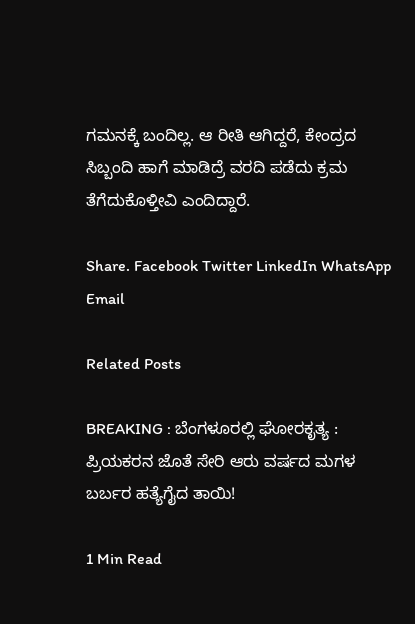ಗಮನಕ್ಕೆ ಬಂದಿಲ್ಲ. ಆ ರೀತಿ ಆಗಿದ್ದರೆ, ಕೇಂದ್ರದ ಸಿಬ್ಬಂದಿ ಹಾಗೆ ಮಾಡಿದ್ರೆ ವರದಿ ಪಡೆದು ಕ್ರಮ ತೆಗೆದುಕೊಳ್ತೀವಿ ಎಂದಿದ್ದಾರೆ.

Share. Facebook Twitter LinkedIn WhatsApp Email

Related Posts

BREAKING : ಬೆಂಗಳೂರಲ್ಲಿ ಘೋರಕೃತ್ಯ : ಪ್ರಿಯಕರನ ಜೊತೆ ಸೇರಿ ಆರು ವರ್ಷದ ಮಗಳ ಬರ್ಬರ ಹತ್ಯೆಗೈದ ತಾಯಿ!

1 Min Read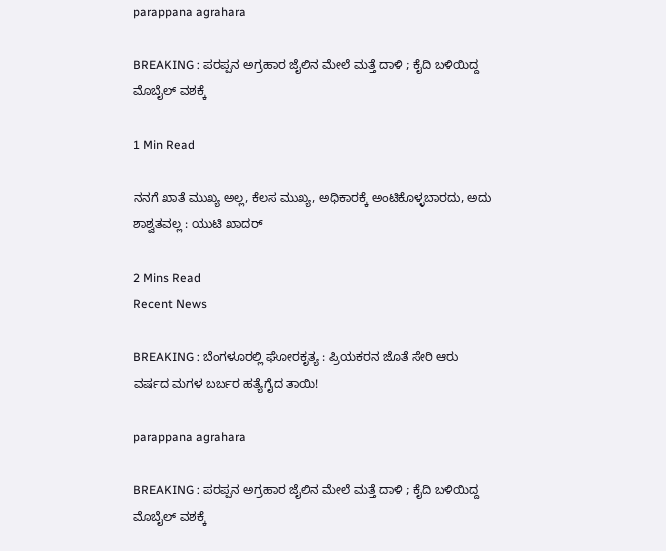parappana agrahara

BREAKING : ಪರಪ್ಪನ ಅಗ್ರಹಾರ ಜೈಲಿನ ಮೇಲೆ ಮತ್ತೆ ದಾಳಿ ; ಕೈದಿ ಬಳಿಯಿದ್ದ ಮೊಬೈಲ್ ವಶಕ್ಕೆ

1 Min Read

ನನಗೆ ಖಾತೆ ಮುಖ್ಯ ಅಲ್ಲ, ಕೆಲಸ ಮುಖ್ಯ, ಅಧಿಕಾರಕ್ಕೆ ಅಂಟಿಕೊಳ್ಳಬಾರದು, ಅದು ಶಾಶ್ವತವಲ್ಲ : ಯುಟಿ ಖಾದರ್

2 Mins Read
Recent News

BREAKING : ಬೆಂಗಳೂರಲ್ಲಿ ಘೋರಕೃತ್ಯ : ಪ್ರಿಯಕರನ ಜೊತೆ ಸೇರಿ ಆರು ವರ್ಷದ ಮಗಳ ಬರ್ಬರ ಹತ್ಯೆಗೈದ ತಾಯಿ!

parappana agrahara

BREAKING : ಪರಪ್ಪನ ಅಗ್ರಹಾರ ಜೈಲಿನ ಮೇಲೆ ಮತ್ತೆ ದಾಳಿ ; ಕೈದಿ ಬಳಿಯಿದ್ದ ಮೊಬೈಲ್ ವಶಕ್ಕೆ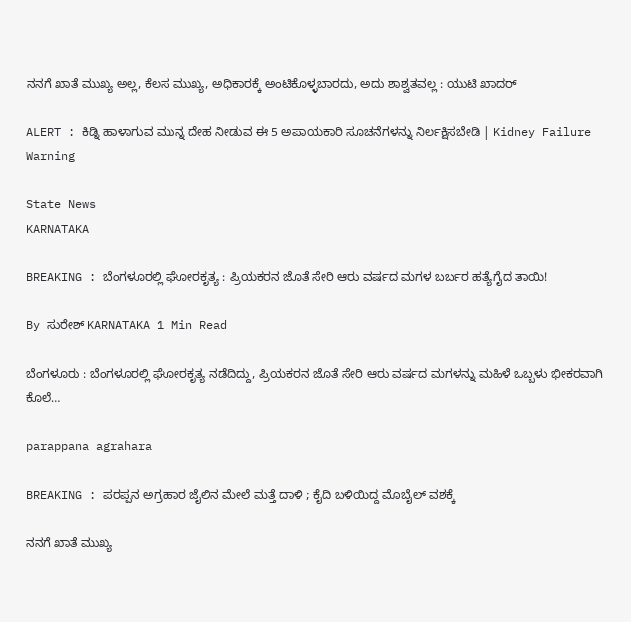ನನಗೆ ಖಾತೆ ಮುಖ್ಯ ಅಲ್ಲ, ಕೆಲಸ ಮುಖ್ಯ, ಅಧಿಕಾರಕ್ಕೆ ಅಂಟಿಕೊಳ್ಳಬಾರದು, ಅದು ಶಾಶ್ವತವಲ್ಲ : ಯುಟಿ ಖಾದರ್

ALERT : ಕಿಡ್ನಿ ಹಾಳಾಗುವ ಮುನ್ನ ದೇಹ ನೀಡುವ ಈ 5 ಅಪಾಯಕಾರಿ ಸೂಚನೆಗಳನ್ನು ನಿರ್ಲಕ್ಷಿಸಬೇಡಿ | Kidney Failure Warning

State News
KARNATAKA

BREAKING : ಬೆಂಗಳೂರಲ್ಲಿ ಘೋರಕೃತ್ಯ : ಪ್ರಿಯಕರನ ಜೊತೆ ಸೇರಿ ಆರು ವರ್ಷದ ಮಗಳ ಬರ್ಬರ ಹತ್ಯೆಗೈದ ತಾಯಿ!

By ಸುರೇಶ್‌ KARNATAKA 1 Min Read

ಬೆಂಗಳೂರು : ಬೆಂಗಳೂರಲ್ಲಿ ಘೋರಕೃತ್ಯ ನಡೆದಿದ್ದು, ಪ್ರಿಯಕರನ ಜೊತೆ ಸೇರಿ ಆರು ವರ್ಷದ ಮಗಳನ್ನು ಮಹಿಳೆ ಒಬ್ಬಳು ಭೀಕರವಾಗಿ ಕೊಲೆ…

parappana agrahara

BREAKING : ಪರಪ್ಪನ ಅಗ್ರಹಾರ ಜೈಲಿನ ಮೇಲೆ ಮತ್ತೆ ದಾಳಿ ; ಕೈದಿ ಬಳಿಯಿದ್ದ ಮೊಬೈಲ್ ವಶಕ್ಕೆ

ನನಗೆ ಖಾತೆ ಮುಖ್ಯ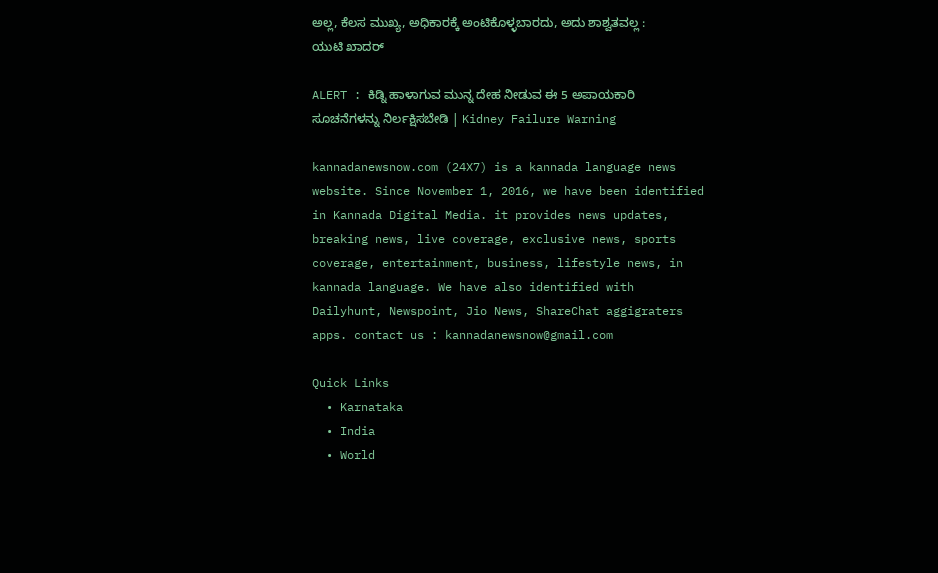ಅಲ್ಲ, ಕೆಲಸ ಮುಖ್ಯ, ಅಧಿಕಾರಕ್ಕೆ ಅಂಟಿಕೊಳ್ಳಬಾರದು, ಅದು ಶಾಶ್ವತವಲ್ಲ : ಯುಟಿ ಖಾದರ್

ALERT : ಕಿಡ್ನಿ ಹಾಳಾಗುವ ಮುನ್ನ ದೇಹ ನೀಡುವ ಈ 5 ಅಪಾಯಕಾರಿ ಸೂಚನೆಗಳನ್ನು ನಿರ್ಲಕ್ಷಿಸಬೇಡಿ | Kidney Failure Warning

kannadanewsnow.com (24X7) is a kannada language news website. Since November 1, 2016, we have been identified in Kannada Digital Media. it provides news updates, breaking news, live coverage, exclusive news, sports coverage, entertainment, business, lifestyle news, in kannada language. We have also identified with Dailyhunt, Newspoint, Jio News, ShareChat aggigraters apps. contact us : kannadanewsnow@gmail.com

Quick Links
  • Karnataka
  • India
  • World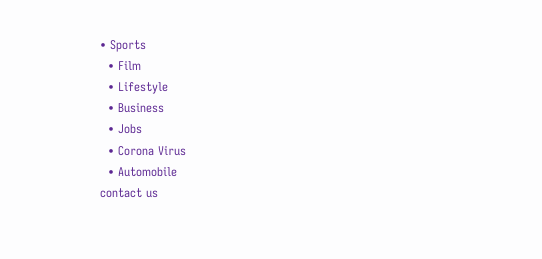• Sports
  • Film
  • Lifestyle
  • Business
  • Jobs
  • Corona Virus
  • Automobile
contact us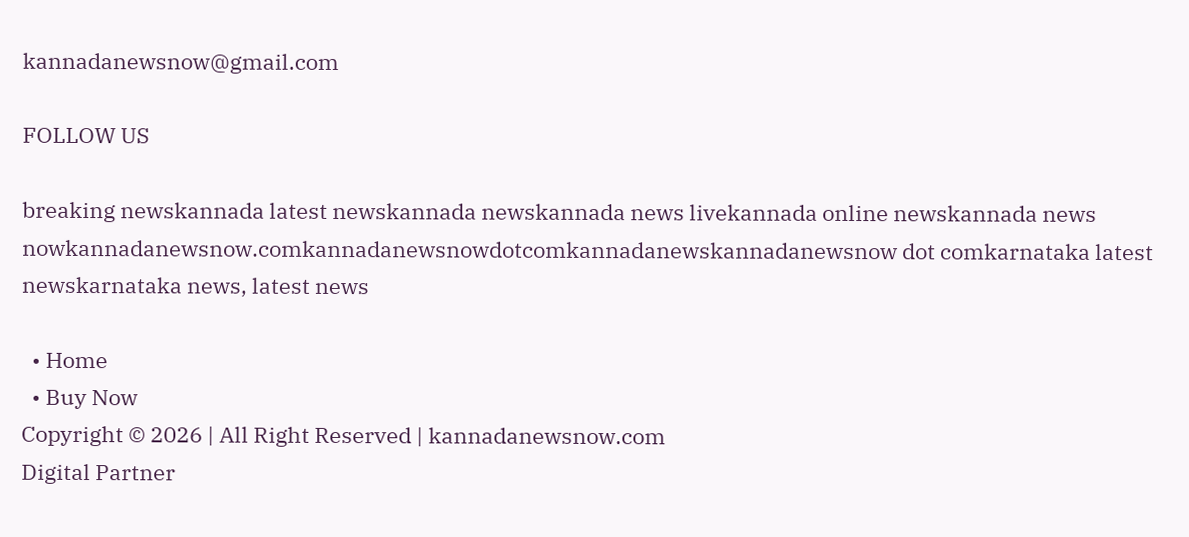kannadanewsnow@gmail.com

FOLLOW US

breaking newskannada latest newskannada newskannada news livekannada online newskannada news nowkannadanewsnow.comkannadanewsnowdotcomkannadanewskannadanewsnow dot comkarnataka latest newskarnataka news, latest news

  • Home
  • Buy Now
Copyright © 2026 | All Right Reserved | kannadanewsnow.com
Digital Partner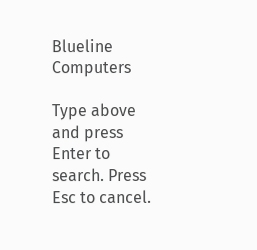Blueline Computers

Type above and press Enter to search. Press Esc to cancel.